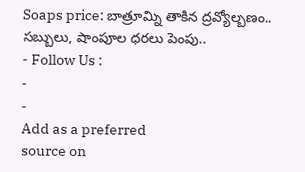Soaps price: బాత్రూమ్ని తాకిన ద్రవ్యోల్బణం.. సబ్బులు, షాంపూల ధరలు పెంపు..
- Follow Us :
-
-
Add as a preferred
source on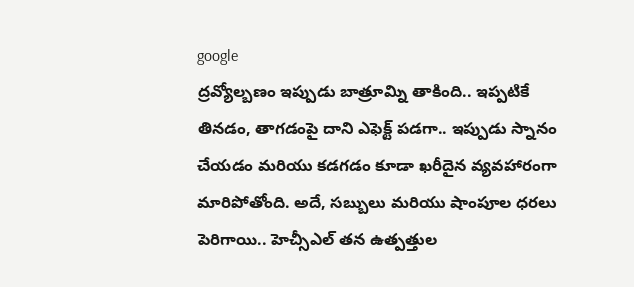google
ద్రవ్యోల్బణం ఇప్పుడు బాత్రూమ్ని తాకింది.. ఇప్పటికే తినడం, తాగడంపై దాని ఎఫెక్ట్ పడగా.. ఇప్పుడు స్నానం చేయడం మరియు కడగడం కూడా ఖరీదైన వ్యవహారంగా మారిపోతోంది. అదే, సబ్బులు మరియు షాంపూల ధరలు పెరిగాయి.. హెచ్సీఎల్ తన ఉత్పత్తుల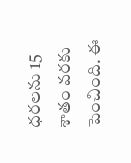ధరలను 15 శాతం వరకు పెంచింది. ఈ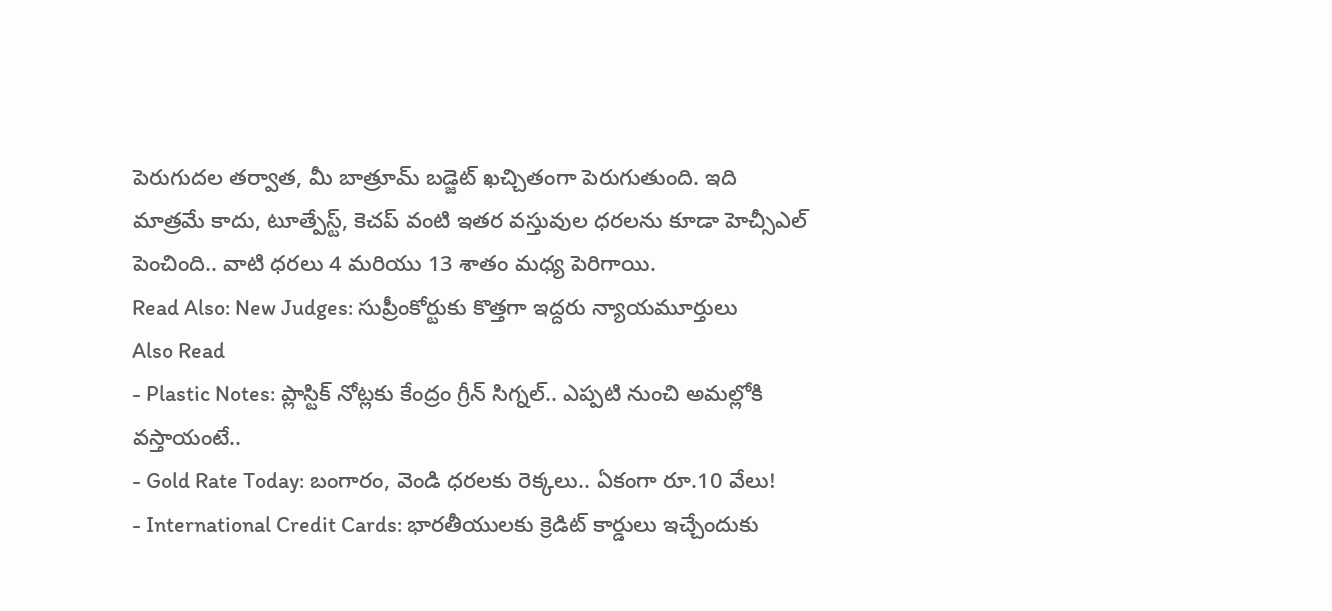పెరుగుదల తర్వాత, మీ బాత్రూమ్ బడ్జెట్ ఖచ్చితంగా పెరుగుతుంది. ఇది మాత్రమే కాదు, టూత్పేస్ట్, కెచప్ వంటి ఇతర వస్తువుల ధరలను కూడా హెచ్సీఎల్ పెంచింది.. వాటి ధరలు 4 మరియు 13 శాతం మధ్య పెరిగాయి.
Read Also: New Judges: సుప్రీంకోర్టుకు కొత్తగా ఇద్దరు న్యాయమూర్తులు
Also Read
- Plastic Notes: ప్లాస్టిక్ నోట్లకు కేంద్రం గ్రీన్ సిగ్నల్.. ఎప్పటి నుంచి అమల్లోకి వస్తాయంటే..
- Gold Rate Today: బంగారం, వెండి ధరలకు రెక్కలు.. ఏకంగా రూ.10 వేలు!
- International Credit Cards: భారతీయులకు క్రెడిట్ కార్డులు ఇచ్చేందుకు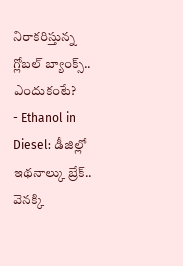నిరాకరిస్తున్న గ్లోబల్ బ్యాంక్స్.. ఎందుకంటే?
- Ethanol in Diesel: డీజిల్లో ఇథనాల్కు బ్రేక్.. వెనక్కి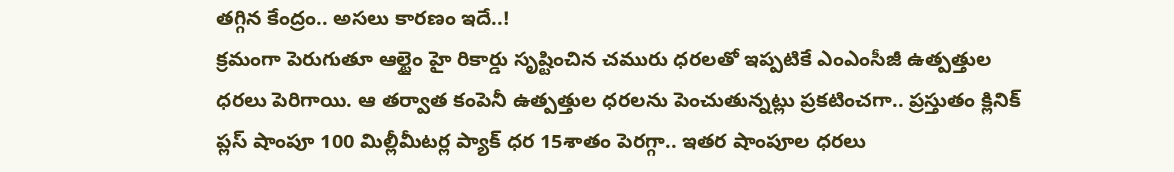తగ్గిన కేంద్రం.. అసలు కారణం ఇదే..!
క్రమంగా పెరుగుతూ ఆల్టైం హై రికార్డు సృష్టించిన చమురు ధరలతో ఇప్పటికే ఎంఎంసీజీ ఉత్పత్తుల ధరలు పెరిగాయి. ఆ తర్వాత కంపెనీ ఉత్పత్తుల ధరలను పెంచుతున్నట్లు ప్రకటించగా.. ప్రస్తుతం క్లినిక్ ప్లస్ షాంపూ 100 మిల్లీమీటర్ల ప్యాక్ ధర 15శాతం పెరగ్గా.. ఇతర షాంపూల ధరలు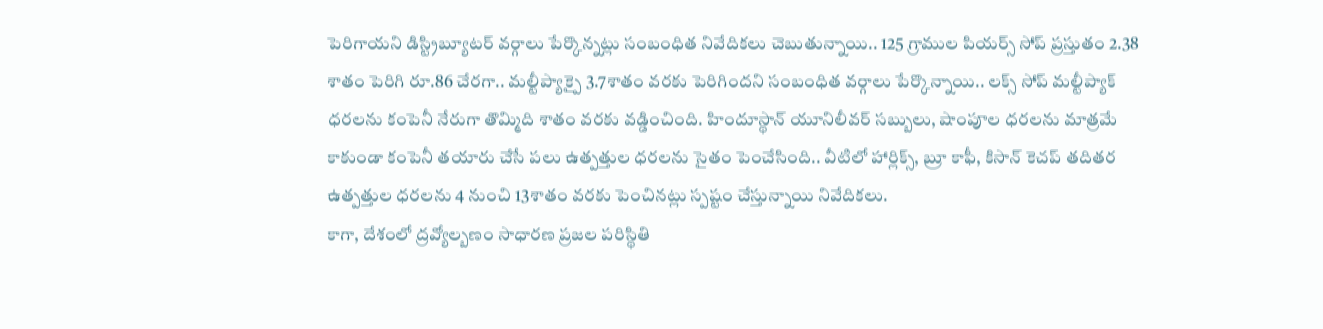పెరిగాయని డిస్ట్రిబ్యూటర్ వర్గాలు పేర్కొన్నట్లు సంబంధిత నివేదికలు చెబుతున్నాయి.. 125 గ్రాముల పియర్స్ సోప్ ప్రస్తుతం 2.38 శాతం పెరిగి రూ.86 చేరగా.. మల్టీప్యాక్పై 3.7శాతం వరకు పెరిగిందని సంబంధిత వర్గాలు పేర్కొన్నాయి.. లక్స్ సోప్ మల్టీప్యాక్ ధరలను కంపెనీ నేరుగా తొమ్మిది శాతం వరకు వడ్డించింది. హిందూస్థాన్ యూనిలీవర్ సబ్బులు, షాంపూల ధరలను మాత్రమే కాకుండా కంపెనీ తయారు చేసే పలు ఉత్పత్తుల ధరలను సైతం పెంచేసింది.. వీటిలో హార్లిక్స్, బ్రూ కాఫీ, కిసాన్ కెచప్ తదితర ఉత్పత్తుల ధరలను 4 నుంచి 13శాతం వరకు పెంచినట్లు స్పష్టం చేస్తున్నాయి నివేదికలు.
కాగా, దేశంలో ద్రవ్యోల్బణం సాధారణ ప్రజల పరిస్థితి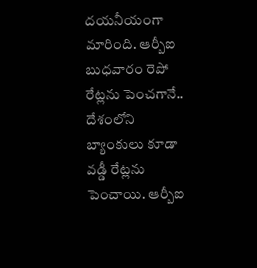దయనీయంగా మారింది. ఆర్బీఐ బుధవారం రెపో రేట్లను పెంచగానే.. దేశంలోని బ్యాంకులు కూడా వడ్డీ రేట్లను పెంచాయి. ఆర్బీఐ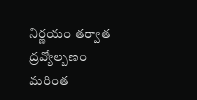నిర్ణయం తర్వాత ద్రవ్యోల్బణం మరింత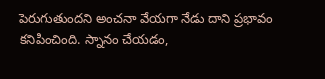పెరుగుతుందని అంచనా వేయగా నేడు దాని ప్రభావం కనిపించింది. స్నానం చేయడం,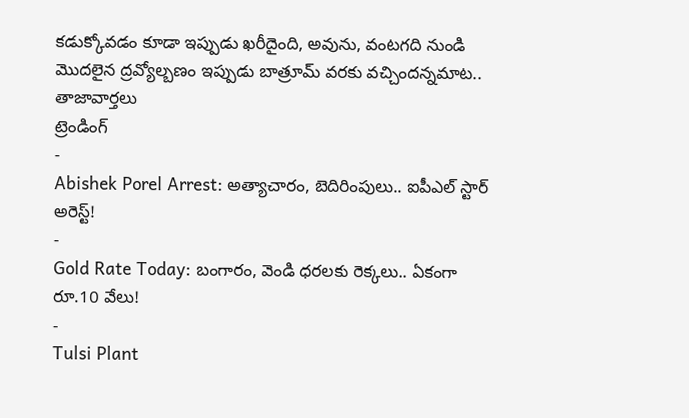కడుక్కోవడం కూడా ఇప్పుడు ఖరీదైంది, అవును, వంటగది నుండి మొదలైన ద్రవ్యోల్బణం ఇప్పుడు బాత్రూమ్ వరకు వచ్చిందన్నమాట..
తాజావార్తలు
ట్రెండింగ్
-
Abishek Porel Arrest: అత్యాచారం, బెదిరింపులు.. ఐపీఎల్ స్టార్ అరెస్ట్!
-
Gold Rate Today: బంగారం, వెండి ధరలకు రెక్కలు.. ఏకంగా రూ.10 వేలు!
-
Tulsi Plant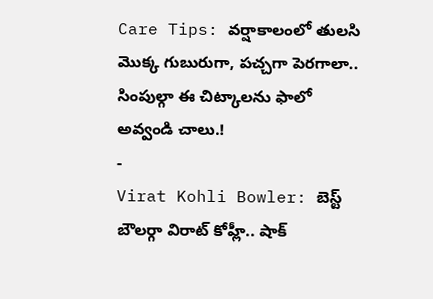Care Tips: వర్షాకాలంలో తులసి మొక్క గుబురుగా, పచ్చగా పెరగాలా.. సింపుల్గా ఈ చిట్కాలను ఫాలో అవ్వండి చాలు.!
-
Virat Kohli Bowler: బెస్ట్ బౌలర్గా విరాట్ కోహ్లీ.. షాక్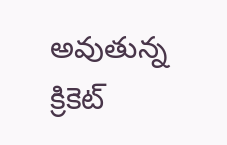అవుతున్న క్రికెట్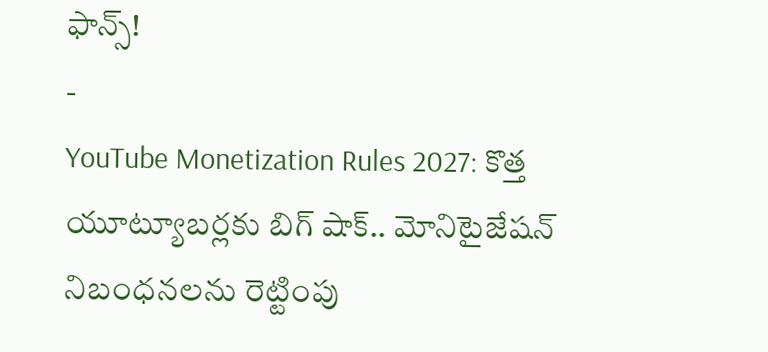ఫాన్స్!
-
YouTube Monetization Rules 2027: కొత్త యూట్యూబర్లకు బిగ్ షాక్.. మోనిటైజేషన్ నిబంధనలను రెట్టింపు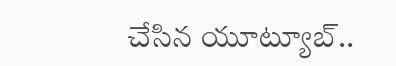చేసిన యూట్యూబ్..